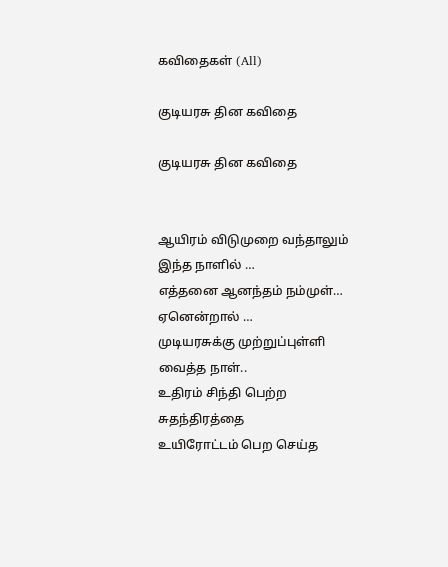கவிதைகள் (All)

குடியரசு தின கவிதை

குடியரசு தின கவிதை


ஆயிரம் விடுமுறை வந்தாலும்
இந்த நாளில் …
எத்தனை ஆனந்தம் நம்முள்…
ஏனென்றால் …
முடியரசுக்கு முற்றுப்புள்ளி வைத்த நாள்..
உதிரம் சிந்தி பெற்ற சுதந்திரத்தை
உயிரோட்டம் பெற செய்த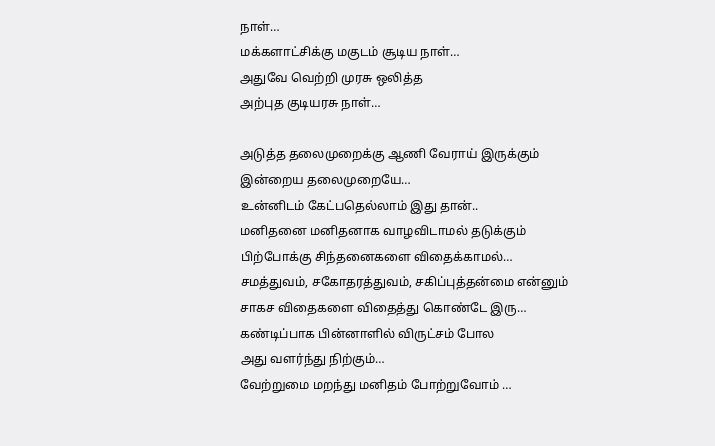நாள்…
மக்களாட்சிக்கு மகுடம் சூடிய நாள்…
அதுவே வெற்றி முரசு ஒலித்த
அற்புத குடியரசு நாள்…

அடுத்த தலைமுறைக்கு ஆணி வேராய் இருக்கும்
இன்றைய தலைமுறையே…
உன்னிடம் கேட்பதெல்லாம் இது தான்..
மனிதனை மனிதனாக வாழவிடாமல் தடுக்கும்
பிற்போக்கு சிந்தனைகளை விதைக்காமல்…
சமத்துவம், சகோதரத்துவம், சகிப்புத்தன்மை என்னும்
சாகச விதைகளை விதைத்து கொண்டே இரு…
கண்டிப்பாக பின்னாளில் விருட்சம் போல
அது வளர்ந்து நிற்கும்…
வேற்றுமை மறந்து மனிதம் போற்றுவோம் …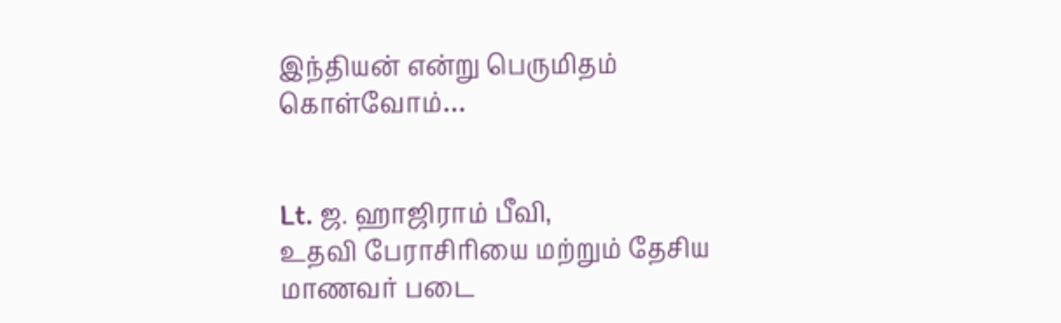இந்தியன் என்று பெருமிதம் கொள்வோம்…


Lt. ஜ. ஹாஜிராம் பீவி,
உதவி பேராசிரியை மற்றும் தேசிய மாணவர் படை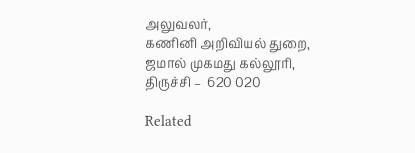அலுவலர்,
கணினி அறிவியல் துறை,
ஜமால் முகமது கல்லூரி,
திருச்சி –  620 020

Related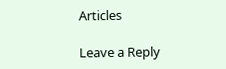Articles

Leave a Reply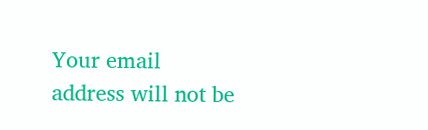Your email address will not be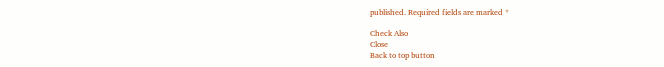published. Required fields are marked *

Check Also
Close
Back to top button